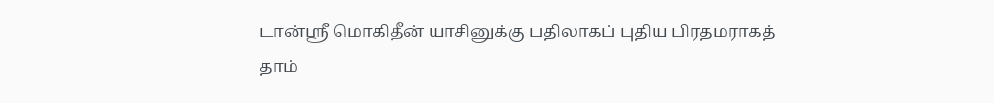டான்ஸ்ரீ மொகிதீன் யாசினுக்கு பதிலாகப் புதிய பிரதமராகத் தாம்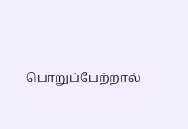பொறுப்பேற்றால்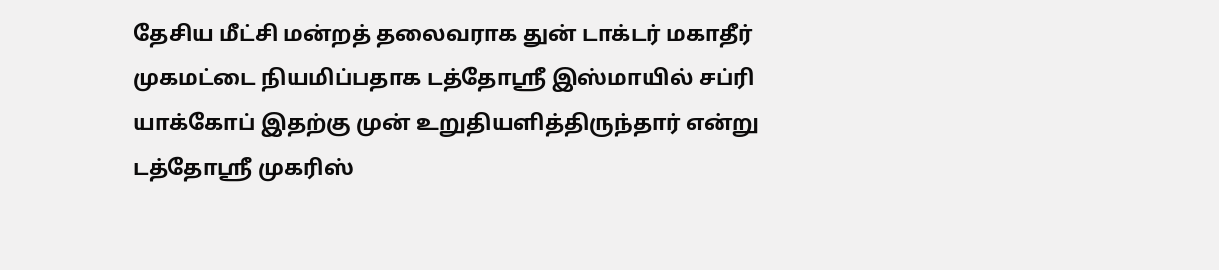தேசிய மீட்சி மன்றத் தலைவராக துன் டாக்டர் மகாதீர் முகமட்டை நியமிப்பதாக டத்தோஸ்ரீ இஸ்மாயில் சப்ரி யாக்கோப் இதற்கு முன் உறுதியளித்திருந்தார் என்று டத்தோஸ்ரீ முகரிஸ்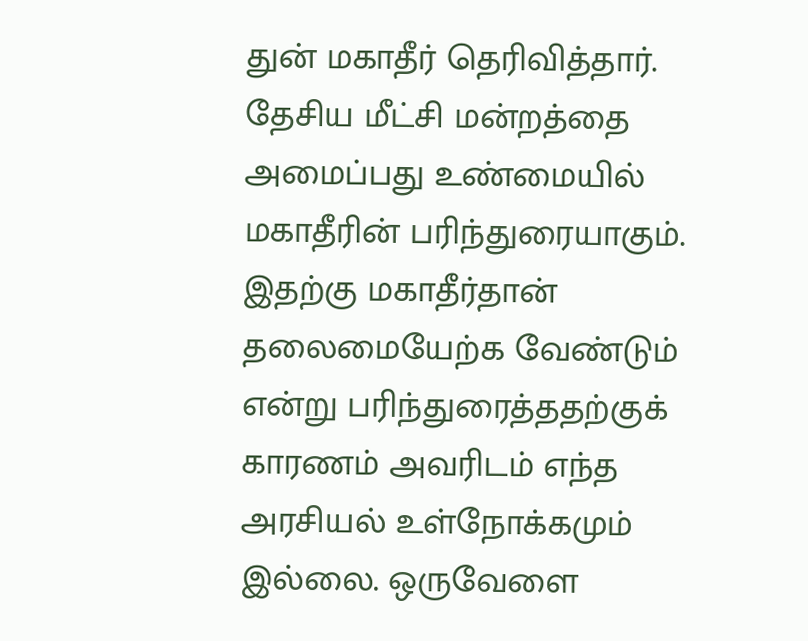துன் மகாதீர் தெரிவித்தார். தேசிய மீட்சி மன்றத்தை அமைப்பது உண்மையில் மகாதீரின் பரிந்துரையாகும். இதற்கு மகாதீர்தான் தலைமையேற்க வேண்டும் என்று பரிந்துரைத்ததற்குக் காரணம் அவரிடம் எந்த அரசியல் உள்நோக்கமும் இல்லை. ஒருவேளை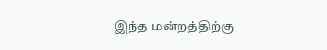இந்த மன்றத்திற்கு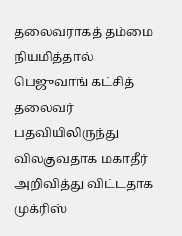தலைவராகத் தம்மை நியமித்தால் பெஜுவாங் கட்சித் தலைவர் பதவியிலிருந்து விலகுவதாக மகாதீர் அறிவித்து விட்டதாக முக்ரிஸ்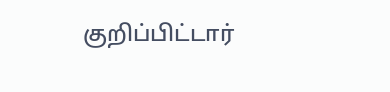குறிப்பிட்டார்